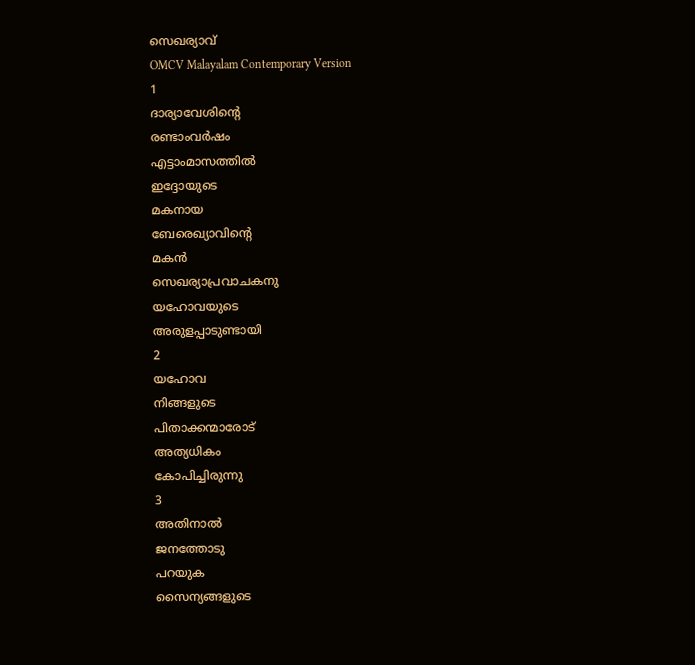സെഖര്യാവ്
OMCV Malayalam Contemporary Version
1
ദാര്യാവേശിന്റെ
രണ്ടാംവർഷം
എട്ടാംമാസത്തിൽ
ഇദ്ദോയുടെ
മകനായ
ബേരെഖ്യാവിന്റെ
മകൻ
സെഖര്യാപ്രവാചകനു
യഹോവയുടെ
അരുളപ്പാടുണ്ടായി
2
യഹോവ
നിങ്ങളുടെ
പിതാക്കന്മാരോട്
അത്യധികം
കോപിച്ചിരുന്നു
3
അതിനാൽ
ജനത്തോടു
പറയുക
സൈന്യങ്ങളുടെ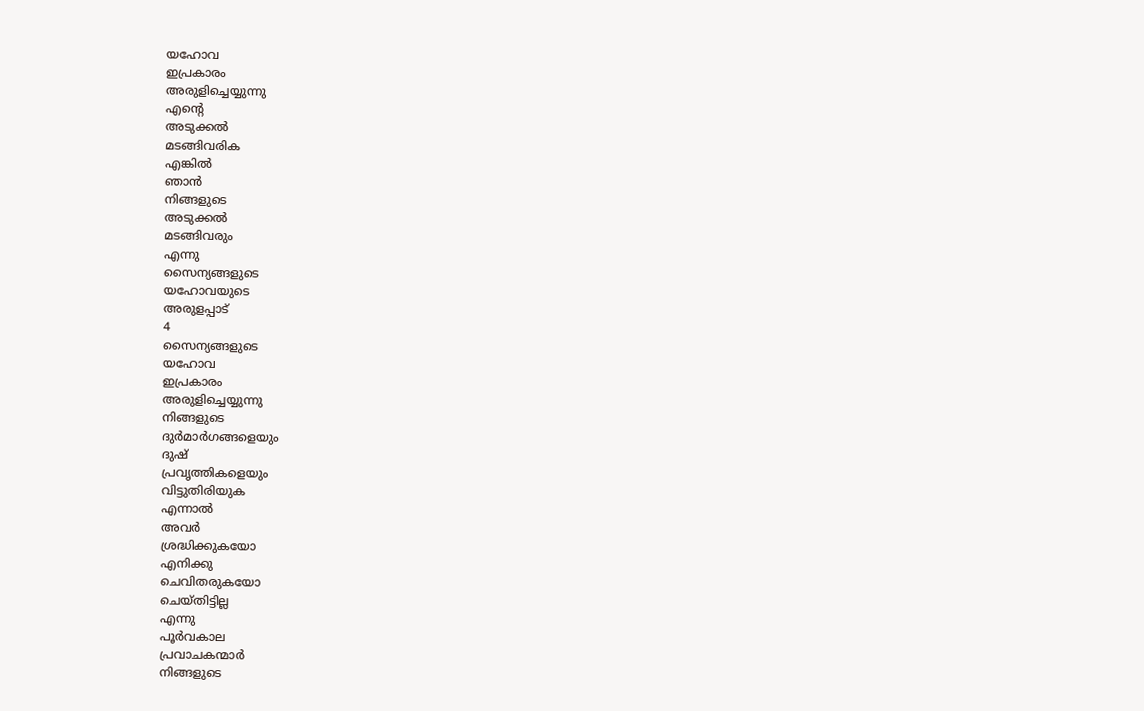യഹോവ
ഇപ്രകാരം
അരുളിച്ചെയ്യുന്നു
എന്റെ
അടുക്കൽ
മടങ്ങിവരിക
എങ്കിൽ
ഞാൻ
നിങ്ങളുടെ
അടുക്കൽ
മടങ്ങിവരും
എന്നു
സൈന്യങ്ങളുടെ
യഹോവയുടെ
അരുളപ്പാട്
4
സൈന്യങ്ങളുടെ
യഹോവ
ഇപ്രകാരം
അരുളിച്ചെയ്യുന്നു
നിങ്ങളുടെ
ദുർമാർഗങ്ങളെയും
ദുഷ്
പ്രവൃത്തികളെയും
വിട്ടുതിരിയുക
എന്നാൽ
അവർ
ശ്രദ്ധിക്കുകയോ
എനിക്കു
ചെവിതരുകയോ
ചെയ്തിട്ടില്ല
എന്നു
പൂർവകാല
പ്രവാചകന്മാർ
നിങ്ങളുടെ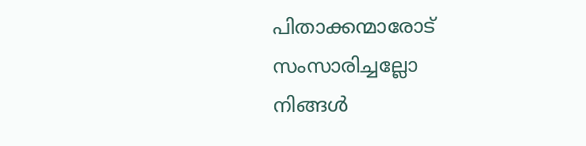പിതാക്കന്മാരോട്
സംസാരിച്ചല്ലോ
നിങ്ങൾ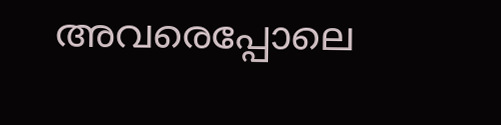അവരെപ്പോലെ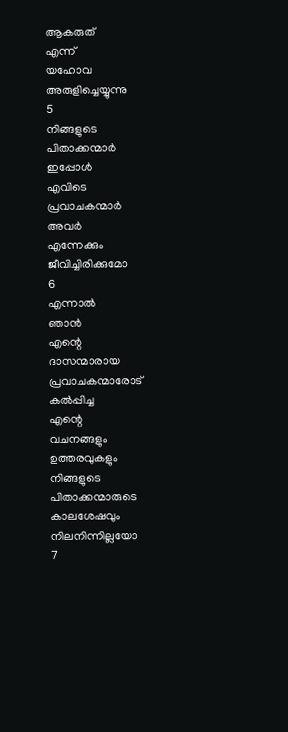ആകരുത്
എന്ന്
യഹോവ
അരുളിച്ചെയ്യുന്നു
5
നിങ്ങളുടെ
പിതാക്കന്മാർ
ഇപ്പോൾ
എവിടെ
പ്രവാചകന്മാർ
അവർ
എന്നേക്കും
ജീവിച്ചിരിക്കുമോ
6
എന്നാൽ
ഞാൻ
എന്റെ
ദാസന്മാരായ
പ്രവാചകന്മാരോട്
കൽപ്പിച്ച
എന്റെ
വചനങ്ങളും
ഉത്തരവുകളും
നിങ്ങളുടെ
പിതാക്കന്മാരുടെ
കാലശേഷവും
നിലനിന്നില്ലയോ
7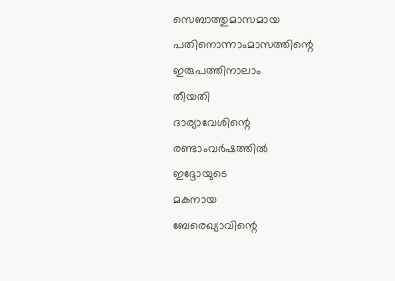സെബാത്തുമാസമായ
പതിനൊന്നാംമാസത്തിന്റെ
ഇരുപത്തിനാലാം
തീയതി
ദാര്യാവേശിന്റെ
രണ്ടാംവർഷത്തിൽ
ഇദ്ദോയുടെ
മകനായ
ബേരെഖ്യാവിന്റെ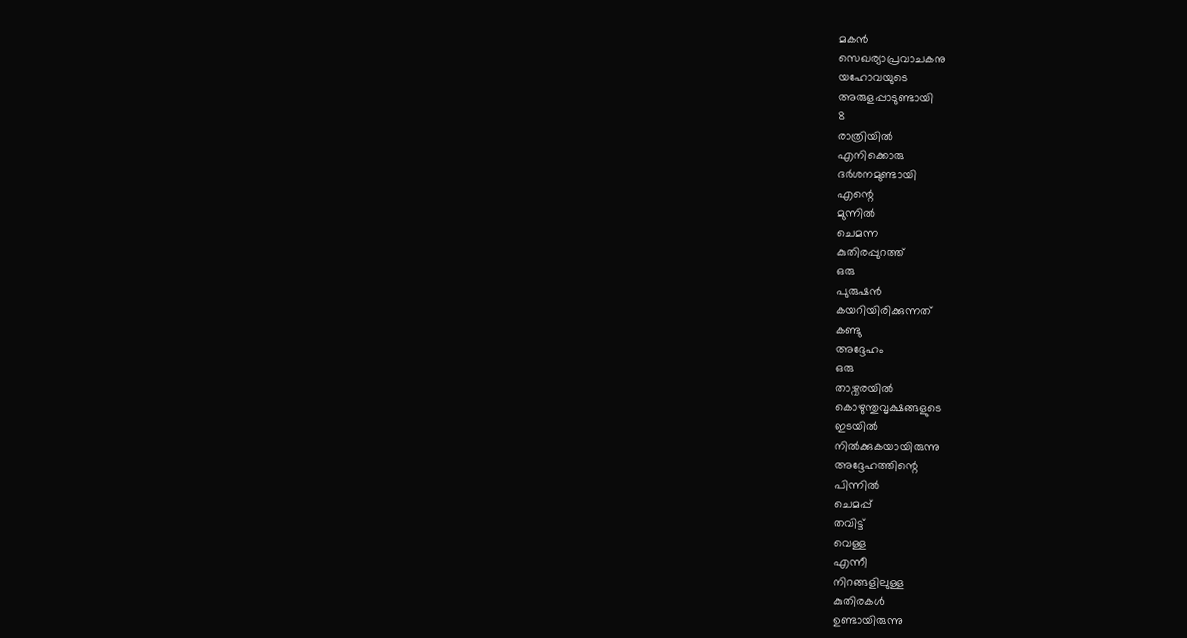മകൻ
സെഖര്യാപ്രവാചകനു
യഹോവയുടെ
അരുളപ്പാടുണ്ടായി
8
രാത്രിയിൽ
എനിക്കൊരു
ദർശനമുണ്ടായി
എന്റെ
മുന്നിൽ
ചെമന്ന
കുതിരപ്പുറത്ത്
ഒരു
പുരുഷൻ
കയറിയിരിക്കുന്നത്
കണ്ടു
അദ്ദേഹം
ഒരു
താഴ്വരയിൽ
കൊഴുന്തുവൃക്ഷങ്ങളുടെ
ഇടയിൽ
നിൽക്കുകയായിരുന്നു
അദ്ദേഹത്തിന്റെ
പിന്നിൽ
ചെമപ്പ്
തവിട്ട്
വെള്ള
എന്നീ
നിറങ്ങളിലുള്ള
കുതിരകൾ
ഉണ്ടായിരുന്നു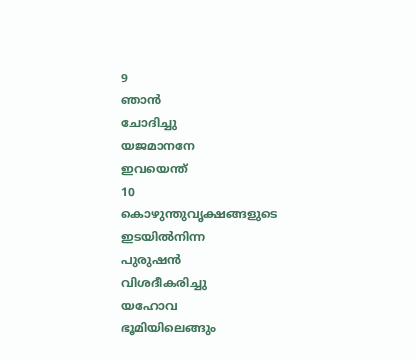9
ഞാൻ
ചോദിച്ചു
യജമാനനേ
ഇവയെന്ത്
10
കൊഴുന്തുവൃക്ഷങ്ങളുടെ
ഇടയിൽനിന്ന
പുരുഷൻ
വിശദീകരിച്ചു
യഹോവ
ഭൂമിയിലെങ്ങും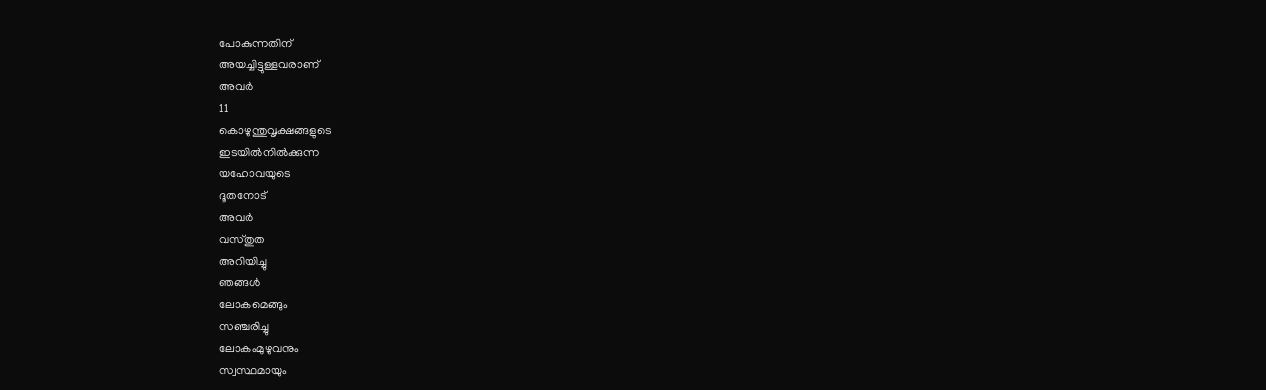പോകുന്നതിന്
അയച്ചിട്ടുള്ളവരാണ്
അവർ
11
കൊഴുന്തുവൃക്ഷങ്ങളുടെ
ഇടയിൽനിൽക്കുന്ന
യഹോവയുടെ
ദൂതനോട്
അവർ
വസ്തുത
അറിയിച്ചു
ഞങ്ങൾ
ലോകമെങ്ങും
സഞ്ചരിച്ചു
ലോകംമുഴുവനും
സ്വസ്ഥമായും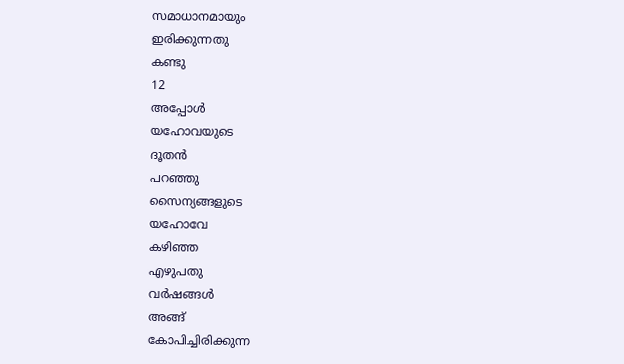സമാധാനമായും
ഇരിക്കുന്നതു
കണ്ടു
12
അപ്പോൾ
യഹോവയുടെ
ദൂതൻ
പറഞ്ഞു
സൈന്യങ്ങളുടെ
യഹോവേ
കഴിഞ്ഞ
എഴുപതു
വർഷങ്ങൾ
അങ്ങ്
കോപിച്ചിരിക്കുന്ന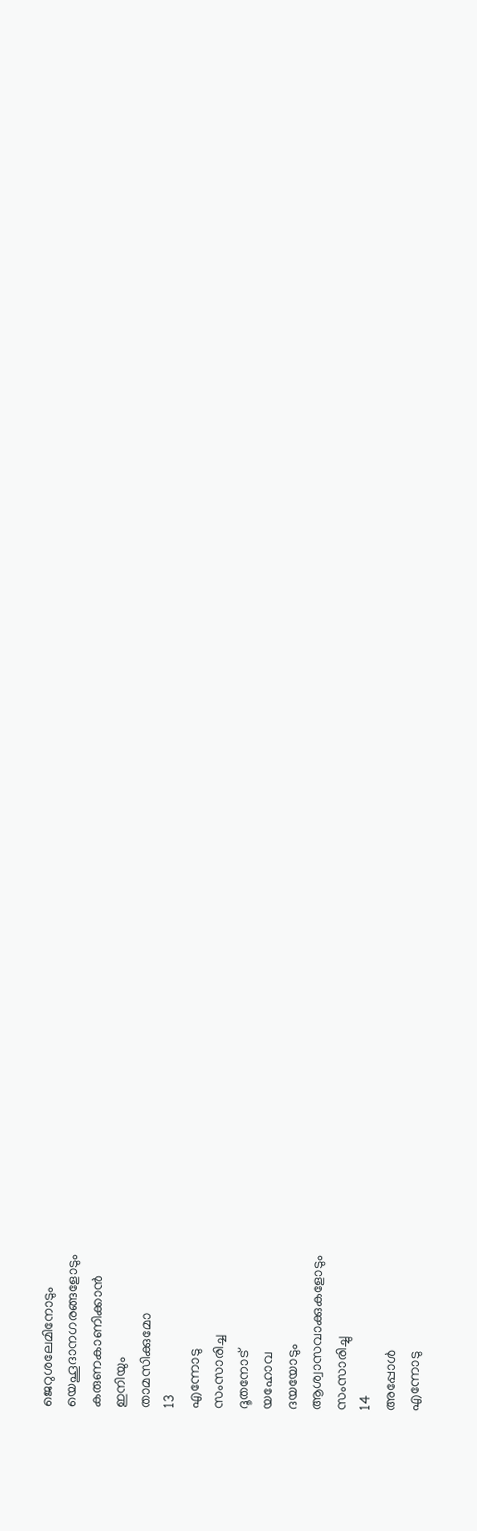ജെറുശലേമിനോടും
യെഹൂദാനഗരങ്ങളോടും
കരുണകാണിക്കാൻ
ഇനിയും
താമസിക്കുമോ
13
എന്നോടു
സംസാരിച്ച
ദൂതനോട്
യഹോവ
ദയയോടും
ആശ്വാസവാക്കുകളോടും
സംസാരിച്ചു
14
അപ്പോൾ
എന്നോടു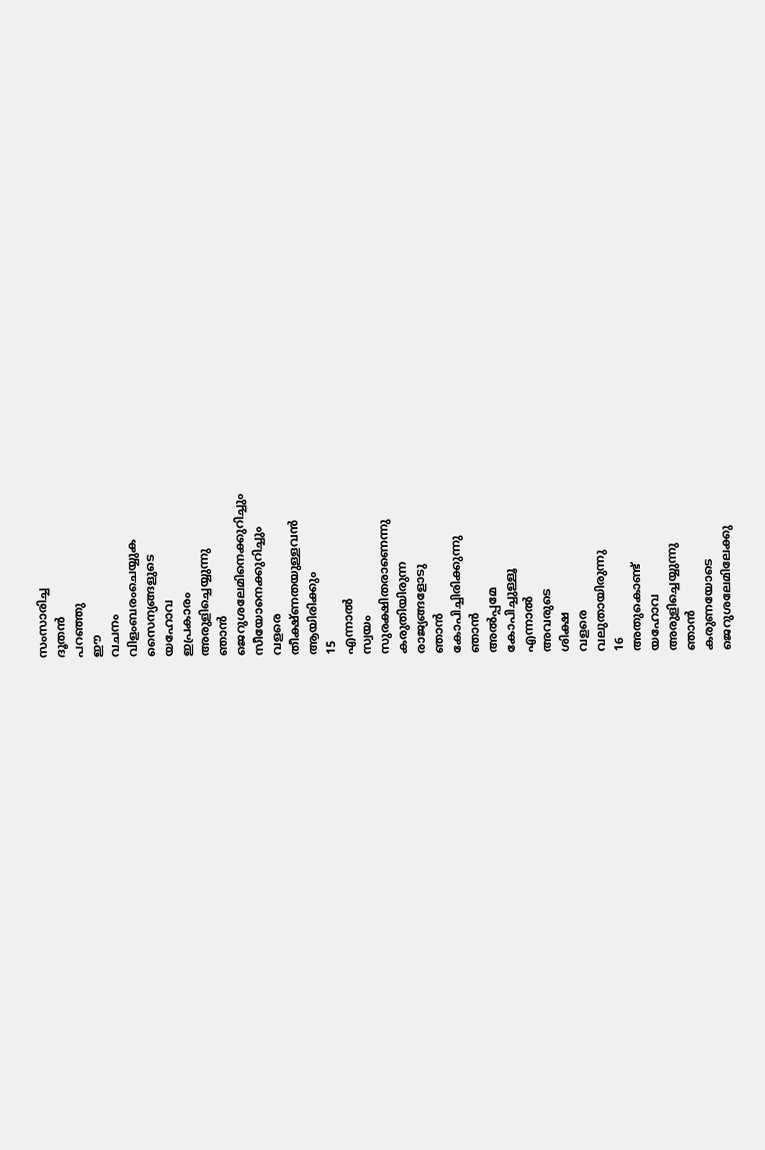സംസാരിച്ച
ദൂതൻ
പറഞ്ഞു
ഈ
വചനം
വിളംബരംചെയ്യുക
സൈന്യങ്ങളുടെ
യഹോവ
ഇപ്രകാരം
അരുളിച്ചെയ്യുന്നു
ഞാൻ
ജെറുശലേമിനെക്കുറിച്ചും
സീയോനെക്കുറിച്ചും
വളരെ
തീക്ഷ്ണതയുള്ളവൻ
ആയിരിക്കും
15
എന്നാൽ
സ്വയം
സുരക്ഷിതരാണെന്നു
കരുതിയിരുന്ന
രാജ്യങ്ങളോടു
ഞാൻ
കോപിച്ചിരിക്കുന്നു
ഞാൻ
അൽപ്പമേ
കോപിച്ചുള്ളൂ
എന്നാൽ
അവരുടെ
ശിക്ഷ
വളരെ
വലുതായിരുന്നു
16
അതുകൊണ്ട്
യഹോവ
അരുളിച്ചെയ്യുന്നു
ഞാൻ
കരുണയോടെ
ജെറുശലേമിലേക്കു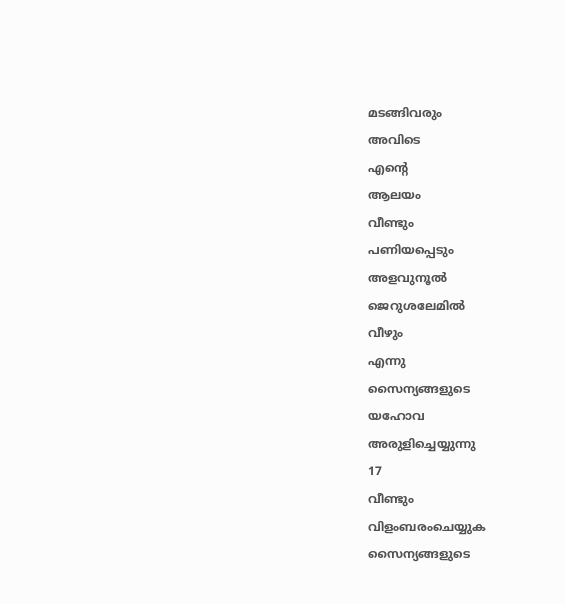മടങ്ങിവരും
അവിടെ
എന്റെ
ആലയം
വീണ്ടും
പണിയപ്പെടും
അളവുനൂൽ
ജെറുശലേമിൽ
വീഴും
എന്നു
സൈന്യങ്ങളുടെ
യഹോവ
അരുളിച്ചെയ്യുന്നു
17
വീണ്ടും
വിളംബരംചെയ്യുക
സൈന്യങ്ങളുടെ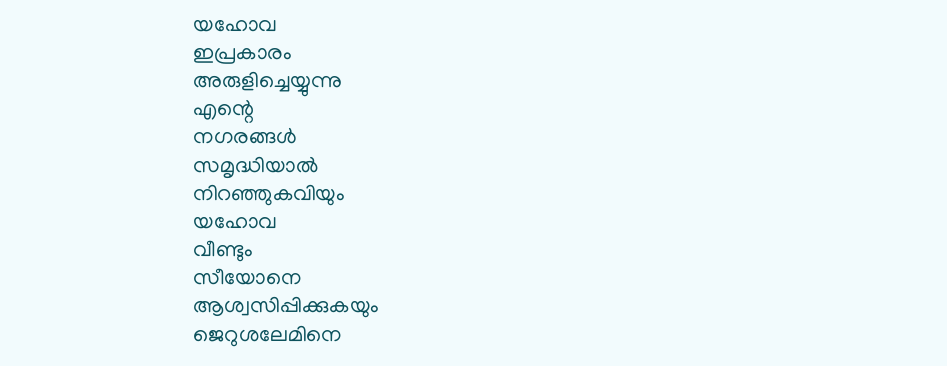യഹോവ
ഇപ്രകാരം
അരുളിച്ചെയ്യുന്നു
എന്റെ
നഗരങ്ങൾ
സമൃദ്ധിയാൽ
നിറഞ്ഞുകവിയും
യഹോവ
വീണ്ടും
സീയോനെ
ആശ്വസിപ്പിക്കുകയും
ജെറുശലേമിനെ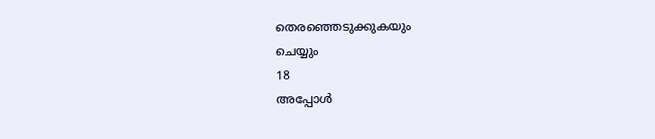തെരഞ്ഞെടുക്കുകയും
ചെയ്യും
18
അപ്പോൾ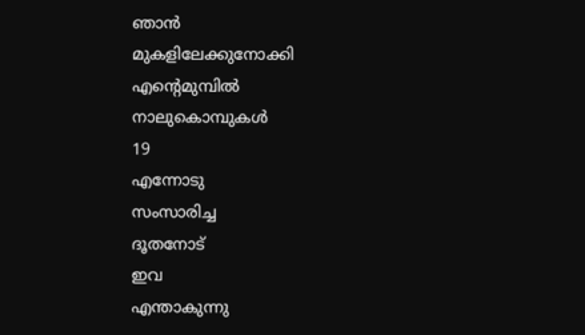ഞാൻ
മുകളിലേക്കുനോക്കി
എന്റെമുമ്പിൽ
നാലുകൊമ്പുകൾ
19
എന്നോടു
സംസാരിച്ച
ദൂതനോട്
ഇവ
എന്താകുന്നു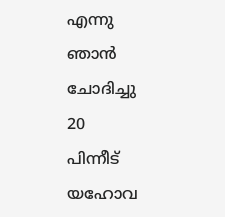എന്നു
ഞാൻ
ചോദിച്ചു
20
പിന്നീട്
യഹോവ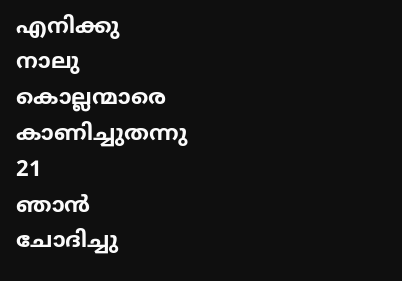എനിക്കു
നാലു
കൊല്ലന്മാരെ
കാണിച്ചുതന്നു
21
ഞാൻ
ചോദിച്ചു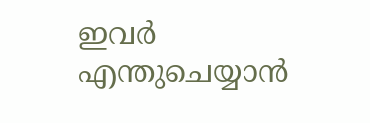ഇവർ
എന്തുചെയ്യാൻ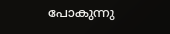പോകുന്നു